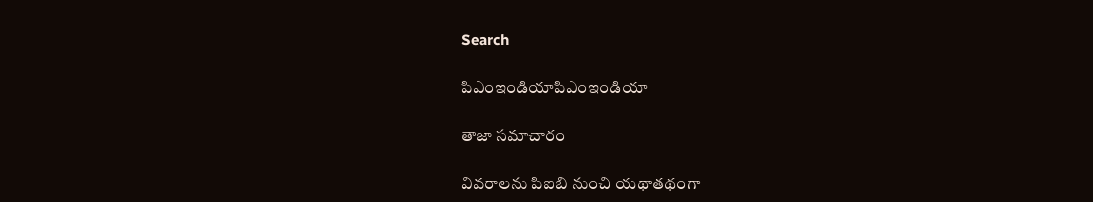Search

పిఎంఇండియాపిఎంఇండియా

తాజా స‌మాచారం

వివరాలను పిఐబి నుంచి యథాతథంగా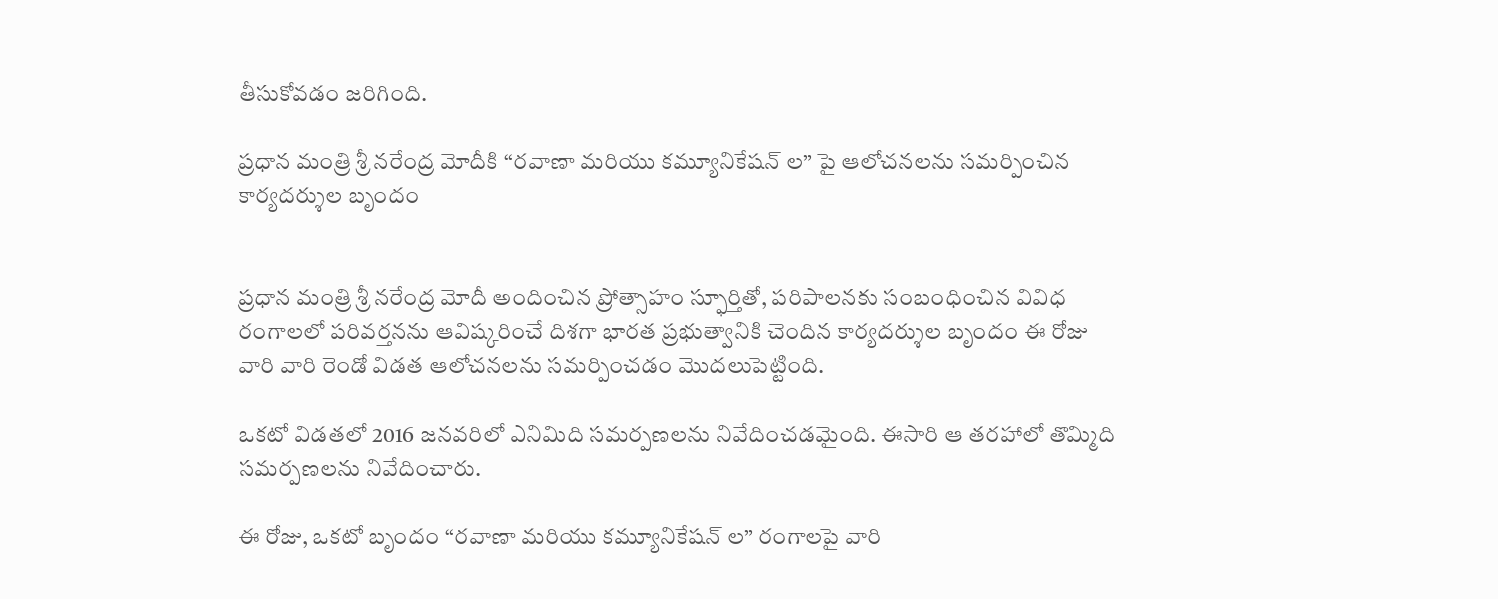తీసుకోవడం జరిగింది.

ప్ర‌ధాన మంత్రి శ్రీ న‌రేంద్ర మోదీకి “రవాణా మరియు కమ్యూనికేషన్ ల” పై ఆలోచనలను సమర్పించిన కార్యదర్శుల బృందం


ప్రధాన మంత్రి శ్రీ నరేంద్ర మోదీ అందించిన ప్రోత్సాహం స్ఫూర్తితో, పరిపాలనకు సంబంధించిన వివిధ రంగాలలో పరివర్తనను ఆవిష్కరించే దిశగా భారత ప్రభుత్వానికి చెందిన కార్యదర్శుల బృందం ఈ రోజు వారి వారి రెండో విడత ఆలోచనలను సమర్పించడం మొదలుపెట్టింది.

ఒకటో విడతలో 2016 జనవరిలో ఎనిమిది సమర్పణలను నివేదించడమైంది. ఈసారి ఆ తరహాలో తొమ్మిది సమర్పణలను నివేదించారు.

ఈ రోజు, ఒకటో బృందం “రవాణా మరియు కమ్యూనికేషన్ ల” రంగాలపై వారి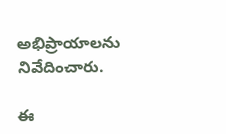అభిప్రాయాలను నివేదించారు.

ఈ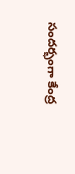సందర్భంగా కేంద్ర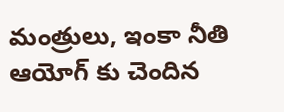మంత్రులు, ఇంకా నీతి ఆయోగ్ కు చెందిన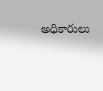అధికారులు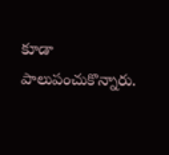కూడా పాలుపంచుకొన్నారు.